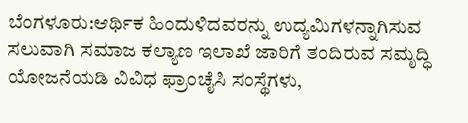ಬೆಂಗಳೂರು:ಆರ್ಥಿಕ ಹಿಂದುಳಿದವರನ್ನು ಉದ್ಯಮಿಗಳನ್ನಾಗಿಸುವ ಸಲುವಾಗಿ ಸಮಾಜ ಕಲ್ಯಾಣ ಇಲಾಖೆ ಜಾರಿಗೆ ತಂದಿರುವ ಸಮೃದ್ಧಿ ಯೋಜನೆಯಡಿ ವಿವಿಧ ಫ್ರಾಂಚೈಸಿ ಸಂಸ್ಥೆಗಳು,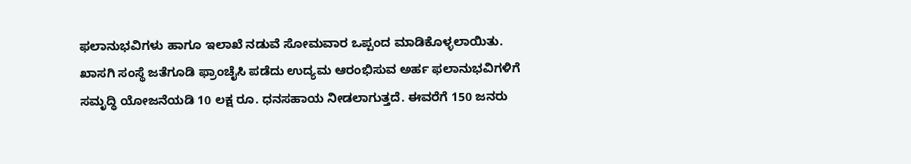ಫಲಾನುಭವಿಗಳು ಹಾಗೂ ಇಲಾಖೆ ನಡುವೆ ಸೋಮವಾರ ಒಪ್ಪಂದ ಮಾಡಿಕೊಳ್ಳಲಾಯಿತು.
ಖಾಸಗಿ ಸಂಸ್ಥೆ ಜತೆಗೂಡಿ ಫ್ರಾಂಚೈಸಿ ಪಡೆದು ಉದ್ಯಮ ಆರಂಭಿಸುವ ಅರ್ಹ ಫಲಾನುಭವಿಗಳಿಗೆ ಸಮೃದ್ಧಿ ಯೋಜನೆಯಡಿ 10 ಲಕ್ಷ ರೂ. ಧನಸಹಾಯ ನೀಡಲಾಗುತ್ತದೆ. ಈವರೆಗೆ 150 ಜನರು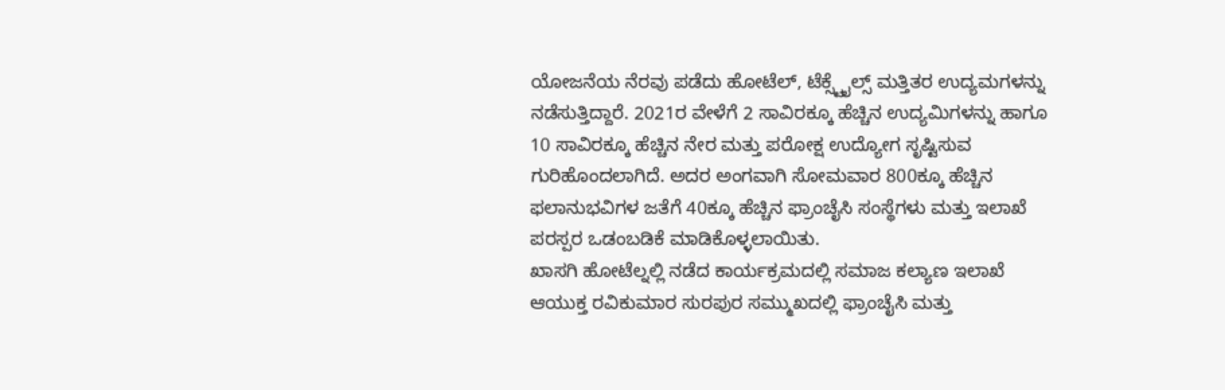ಯೋಜನೆಯ ನೆರವು ಪಡೆದು ಹೋಟೆಲ್, ಟೆಕ್ಸ್ಟೈಲ್ಸ್ ಮತ್ತಿತರ ಉದ್ಯಮಗಳನ್ನು ನಡೆಸುತ್ತಿದ್ದಾರೆ. 2021ರ ವೇಳೆಗೆ 2 ಸಾವಿರಕ್ಕೂ ಹೆಚ್ಚಿನ ಉದ್ಯಮಿಗಳನ್ನು ಹಾಗೂ 10 ಸಾವಿರಕ್ಕೂ ಹೆಚ್ಚಿನ ನೇರ ಮತ್ತು ಪರೋಕ್ಷ ಉದ್ಯೋಗ ಸೃಷ್ಟಿಸುವ ಗುರಿಹೊಂದಲಾಗಿದೆ. ಅದರ ಅಂಗವಾಗಿ ಸೋಮವಾರ 800ಕ್ಕೂ ಹೆಚ್ಚಿನ ಫಲಾನುಭವಿಗಳ ಜತೆಗೆ 40ಕ್ಕೂ ಹೆಚ್ಚಿನ ಫ್ರಾಂಚೈಸಿ ಸಂಸ್ಥೆಗಳು ಮತ್ತು ಇಲಾಖೆ ಪರಸ್ಪರ ಒಡಂಬಡಿಕೆ ಮಾಡಿಕೊಳ್ಳಲಾಯಿತು.
ಖಾಸಗಿ ಹೋಟೆಲ್ನಲ್ಲಿ ನಡೆದ ಕಾರ್ಯಕ್ರಮದಲ್ಲಿ ಸಮಾಜ ಕಲ್ಯಾಣ ಇಲಾಖೆ ಆಯುಕ್ತ ರವಿಕುಮಾರ ಸುರಪುರ ಸಮ್ಮುಖದಲ್ಲಿ ಫ್ರಾಂಚೈಸಿ ಮತ್ತು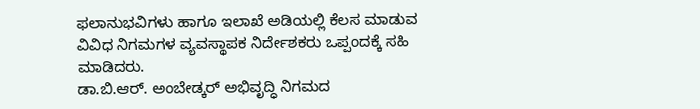ಫಲಾನುಭವಿಗಳು ಹಾಗೂ ಇಲಾಖೆ ಅಡಿಯಲ್ಲಿ ಕೆಲಸ ಮಾಡುವ ವಿವಿಧ ನಿಗಮಗಳ ವ್ಯವಸ್ಥಾಪಕ ನಿರ್ದೇಶಕರು ಒಪ್ಪಂದಕ್ಕೆ ಸಹಿ ಮಾಡಿದರು.
ಡಾ.ಬಿ.ಆರ್. ಅಂಬೇಡ್ಕರ್ ಅಭಿವೃದ್ಧಿ ನಿಗಮದ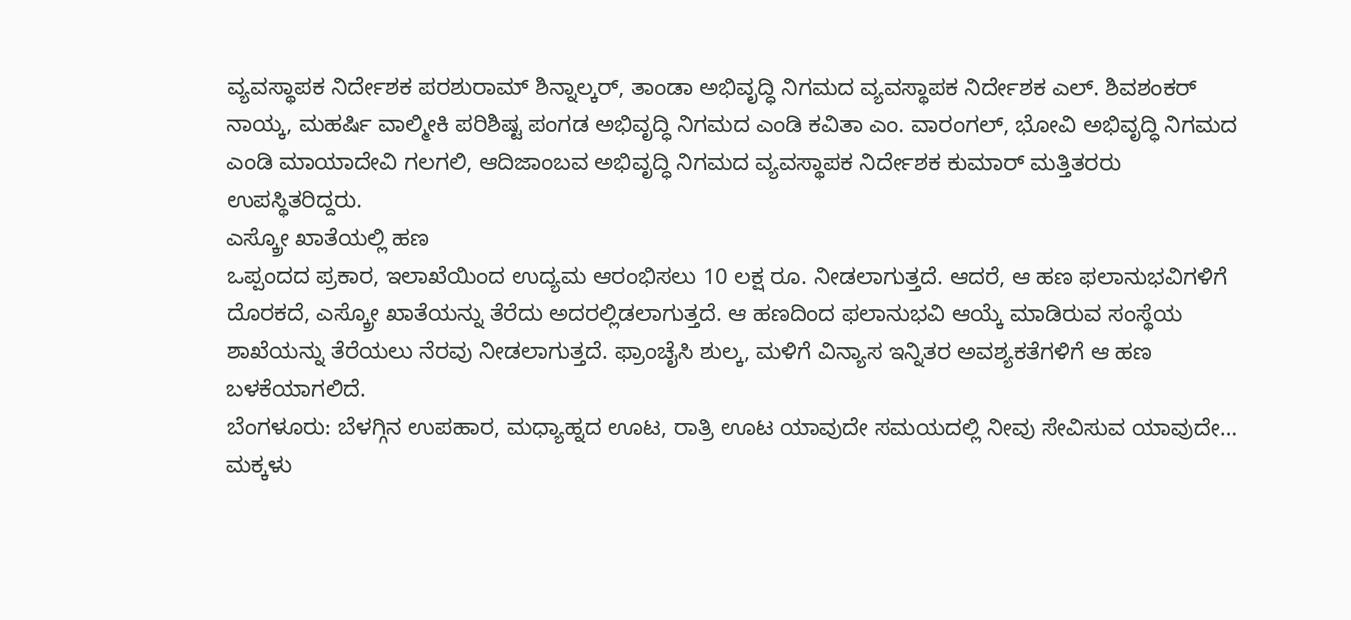ವ್ಯವಸ್ಥಾಪಕ ನಿರ್ದೇಶಕ ಪರಶುರಾಮ್ ಶಿನ್ನಾಲ್ಕರ್, ತಾಂಡಾ ಅಭಿವೃದ್ಧಿ ನಿಗಮದ ವ್ಯವಸ್ಥಾಪಕ ನಿರ್ದೇಶಕ ಎಲ್. ಶಿವಶಂಕರ್ ನಾಯ್ಕ, ಮಹರ್ಷಿ ವಾಲ್ಮೀಕಿ ಪರಿಶಿಷ್ಟ ಪಂಗಡ ಅಭಿವೃದ್ಧಿ ನಿಗಮದ ಎಂಡಿ ಕವಿತಾ ಎಂ. ವಾರಂಗಲ್, ಭೋವಿ ಅಭಿವೃದ್ಧಿ ನಿಗಮದ ಎಂಡಿ ಮಾಯಾದೇವಿ ಗಲಗಲಿ, ಆದಿಜಾಂಬವ ಅಭಿವೃದ್ಧಿ ನಿಗಮದ ವ್ಯವಸ್ಥಾಪಕ ನಿರ್ದೇಶಕ ಕುಮಾರ್ ಮತ್ತಿತರರು ಉಪಸ್ಥಿತರಿದ್ದರು.
ಎಸ್ಕ್ರೋ ಖಾತೆಯಲ್ಲಿ ಹಣ
ಒಪ್ಪಂದದ ಪ್ರಕಾರ, ಇಲಾಖೆಯಿಂದ ಉದ್ಯಮ ಆರಂಭಿಸಲು 10 ಲಕ್ಷ ರೂ. ನೀಡಲಾಗುತ್ತದೆ. ಆದರೆ, ಆ ಹಣ ಫಲಾನುಭವಿಗಳಿಗೆ ದೊರಕದೆ, ಎಸ್ಕ್ರೋ ಖಾತೆಯನ್ನು ತೆರೆದು ಅದರಲ್ಲಿಡಲಾಗುತ್ತದೆ. ಆ ಹಣದಿಂದ ಫಲಾನುಭವಿ ಆಯ್ಕೆ ಮಾಡಿರುವ ಸಂಸ್ಥೆಯ ಶಾಖೆಯನ್ನು ತೆರೆಯಲು ನೆರವು ನೀಡಲಾಗುತ್ತದೆ. ಫ್ರಾಂಚೈಸಿ ಶುಲ್ಕ, ಮಳಿಗೆ ವಿನ್ಯಾಸ ಇನ್ನಿತರ ಅವಶ್ಯಕತೆಗಳಿಗೆ ಆ ಹಣ ಬಳಕೆಯಾಗಲಿದೆ.
ಬೆಂಗಳೂರು: ಬೆಳಗ್ಗಿನ ಉಪಹಾರ, ಮಧ್ಯಾಹ್ನದ ಊಟ, ರಾತ್ರಿ ಊಟ ಯಾವುದೇ ಸಮಯದಲ್ಲಿ ನೀವು ಸೇವಿಸುವ ಯಾವುದೇ…
ಮಕ್ಕಳು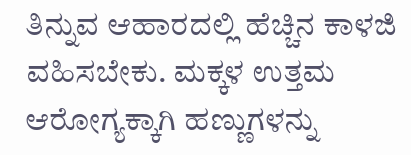ತಿನ್ನುವ ಆಹಾರದಲ್ಲಿ ಹೆಚ್ಚಿನ ಕಾಳಜಿ ವಹಿಸಬೇಕು. ಮಕ್ಕಳ ಉತ್ತಮ ಆರೋಗ್ಯಕ್ಕಾಗಿ ಹಣ್ಣುಗಳನ್ನು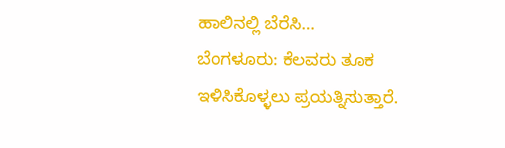ಹಾಲಿನಲ್ಲಿ ಬೆರೆಸಿ…
ಬೆಂಗಳೂರು: ಕೆಲವರು ತೂಕ ಇಳಿಸಿಕೊಳ್ಳಲು ಪ್ರಯತ್ನಿಸುತ್ತಾರೆ.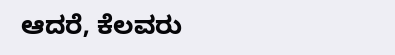ಆದರೆ, ಕೆಲವರು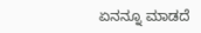ಏನನ್ನೂ ಮಾಡದೆ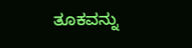ತೂಕವನ್ನು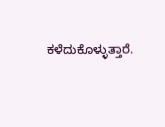ಕಳೆದುಕೊಳ್ಳುತ್ತಾರೆ.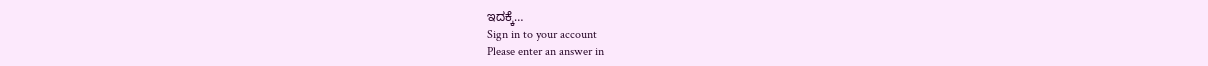ಇದಕ್ಕೆ…
Sign in to your account
Please enter an answer in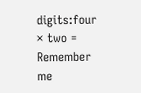digits:four × two =
Remember me